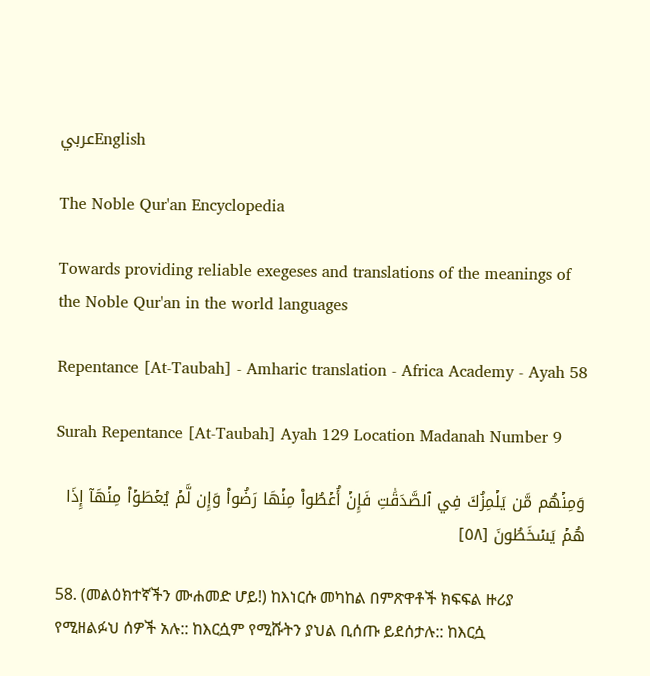عربيEnglish

The Noble Qur'an Encyclopedia

Towards providing reliable exegeses and translations of the meanings of the Noble Qur'an in the world languages

Repentance [At-Taubah] - Amharic translation - Africa Academy - Ayah 58

Surah Repentance [At-Taubah] Ayah 129 Location Madanah Number 9

وَمِنۡهُم مَّن يَلۡمِزُكَ فِي ٱلصَّدَقَٰتِ فَإِنۡ أُعۡطُواْ مِنۡهَا رَضُواْ وَإِن لَّمۡ يُعۡطَوۡاْ مِنۡهَآ إِذَا هُمۡ يَسۡخَطُونَ [٥٨]

58. (መልዕክተኛችን ሙሐመድ ሆይ!) ከእነርሱ መካከል በምጽዋቶች ክፍፍል ዙሪያ የሚዘልፉህ ሰዎች አሉ:: ከእርሷም የሚሹትን ያህል ቢሰጡ ይደሰታሉ:: ከእርሷ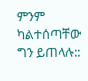ምንም ካልተሰጣቸው ግን ይጠላሉ::